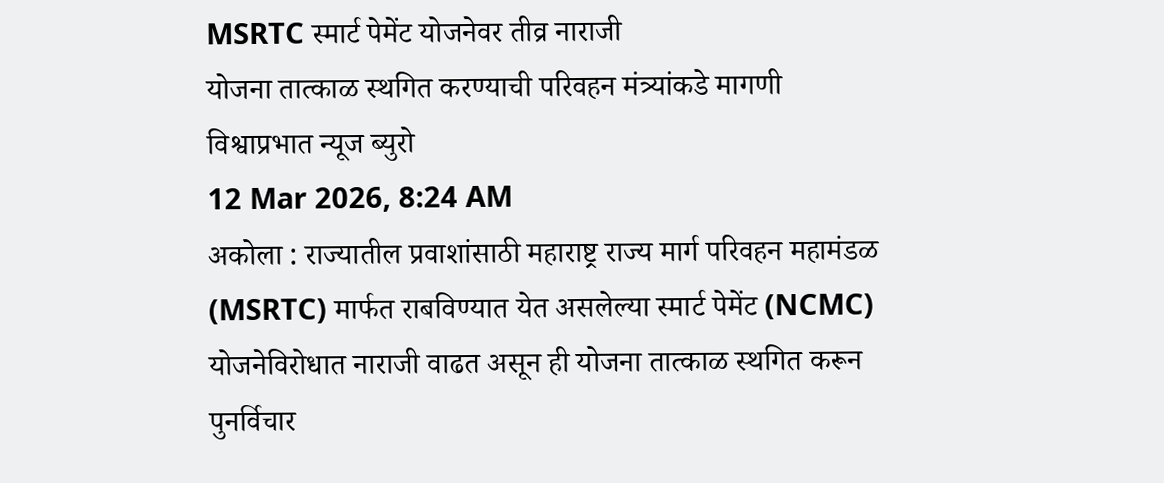MSRTC स्मार्ट पेमेंट योजनेवर तीव्र नाराजी
योजना तात्काळ स्थगित करण्याची परिवहन मंत्र्यांकडे मागणी
विश्वाप्रभात न्यूज ब्युरो
12 Mar 2026, 8:24 AM
अकोला : राज्यातील प्रवाशांसाठी महाराष्ट्र राज्य मार्ग परिवहन महामंडळ (MSRTC) मार्फत राबविण्यात येत असलेल्या स्मार्ट पेमेंट (NCMC) योजनेविरोधात नाराजी वाढत असून ही योजना तात्काळ स्थगित करून पुनर्विचार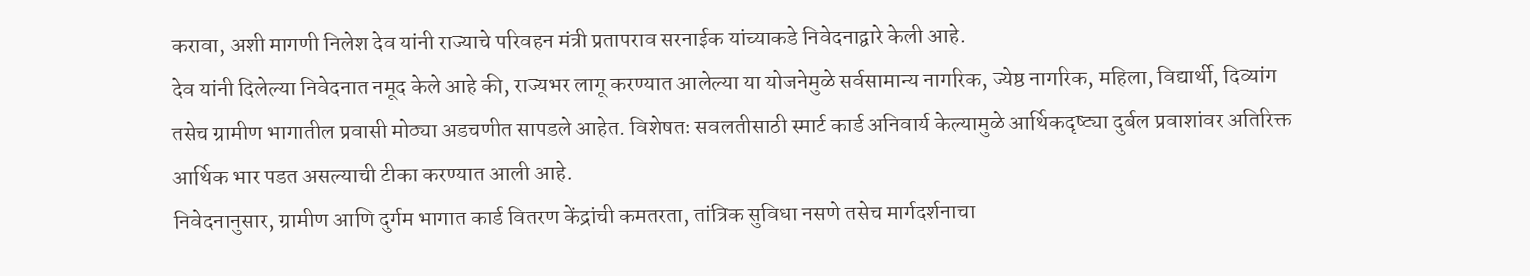करावा, अशी मागणी निलेश देव यांनी राज्याचे परिवहन मंत्री प्रतापराव सरनाईक यांच्याकडे निवेदनाद्वारे केली आहे.
देव यांनी दिलेल्या निवेदनात नमूद केले आहे की, राज्यभर लागू करण्यात आलेल्या या योजनेमुळे सर्वसामान्य नागरिक, ज्येष्ठ नागरिक, महिला, विद्यार्थी, दिव्यांग तसेच ग्रामीण भागातील प्रवासी मोठ्या अडचणीत सापडले आहेत. विशेषतः सवलतीसाठी स्मार्ट कार्ड अनिवार्य केल्यामुळे आर्थिकदृष्ट्या दुर्बल प्रवाशांवर अतिरिक्त आर्थिक भार पडत असल्याची टीका करण्यात आली आहे.
निवेदनानुसार, ग्रामीण आणि दुर्गम भागात कार्ड वितरण केंद्रांची कमतरता, तांत्रिक सुविधा नसणे तसेच मार्गदर्शनाचा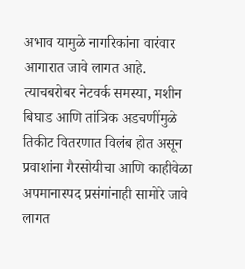अभाव यामुळे नागरिकांना वारंवार आगारात जावे लागत आहे. त्याचबरोबर नेटवर्क समस्या, मशीन बिघाड आणि तांत्रिक अडचणींमुळे तिकीट वितरणात विलंब होत असून प्रवाशांना गैरसोयीचा आणि काहीवेळा अपमानास्पद प्रसंगांनाही सामोरे जावे लागत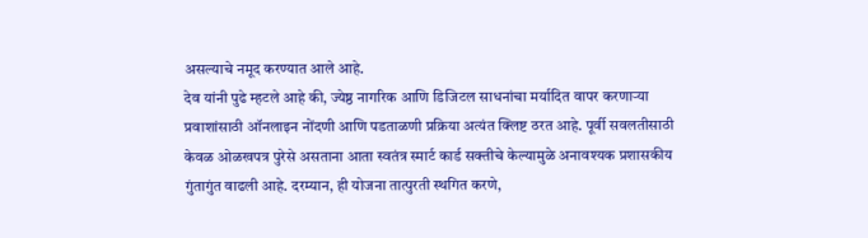असल्याचे नमूद करण्यात आले आहे.
देव यांनी पुढे म्हटले आहे की, ज्येष्ठ नागरिक आणि डिजिटल साधनांचा मर्यादित वापर करणाऱ्या प्रवाशांसाठी ऑनलाइन नोंदणी आणि पडताळणी प्रक्रिया अत्यंत क्लिष्ट ठरत आहे. पूर्वी सवलतीसाठी केवळ ओळखपत्र पुरेसे असताना आता स्वतंत्र स्मार्ट कार्ड सक्तीचे केल्यामुळे अनावश्यक प्रशासकीय गुंतागुंत वाढली आहे. दरम्यान, ही योजना तात्पुरती स्थगित करणे,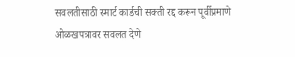सवलतीसाठी स्मार्ट कार्डची सक्ती रद्द करून पूर्वीप्रमाणे ओळखपत्रावर सवलत देणे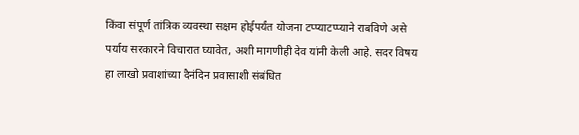किंवा संपूर्ण तांत्रिक व्यवस्था सक्षम होईपर्यंत योजना टप्प्याटप्प्याने राबविणे असे पर्याय सरकारने विचारात घ्यावेत, अशी मागणीही देव यांनी केली आहे. सदर विषय हा लाखो प्रवाशांच्या दैनंदिन प्रवासाशी संबंधित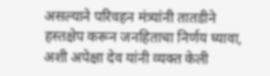असल्याने परिवहन मंत्र्यांनी तातडीने हस्तक्षेप करून जनहिताचा निर्णय घ्यावा, अशी अपेक्षा देव यांनी व्यक्त केली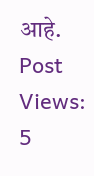आहे.
Post Views: 5